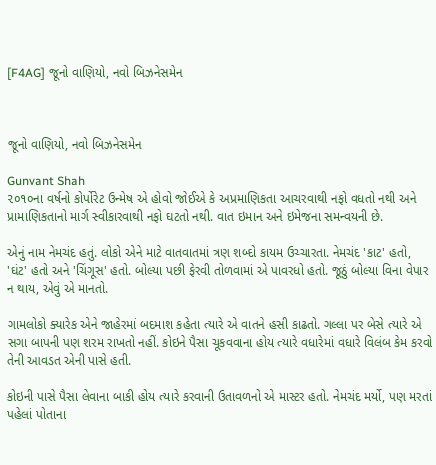[F4AG] જૂનો વાણિયો, નવો બિઝનેસમેન



જૂનો વાણિયો, નવો બિઝનેસમેન

Gunvant Shah
૨૦૧૦ના વર્ષનો કોર્પોરેટ ઉન્મેષ એ હોવો જોઈએ કે અપ્રમાણિકતા આચરવાથી નફો વધતો નથી અને પ્રામાણિકતાનો માર્ગ સ્વીકારવાથી નફો ઘટતો નથી. વાત ઇમાન અને ઇમેજના સમન્વયની છે.

એનું નામ નેમચંદ હતું. લોકો એને માટે વાતવાતમાં ત્રણ શબ્દો કાયમ ઉચ્ચારતા. નેમચંદ 'કાટ' હતો, 'ઘંટ' હતો અને 'ચિંગૂસ' હતો. બોલ્યા પછી ફેરવી તોળવામાં એ પાવરધો હતો. જૂઠું બોલ્યા વિના વેપાર ન થાય, એવું એ માનતો.

ગામલોકો ક્યારેક એને જાહેરમાં બદમાશ કહેતા ત્યારે એ વાતને હસી કાઢતો. ગલ્લા પર બેસે ત્યારે એ સગા બાપની પણ શરમ રાખતો નહીં. કોઇને પૈસા ચૂકવવાના હોય ત્યારે વધારેમાં વધારે વિલંબ કેમ કરવો તેની આવડત એની પાસે હતી.

કોઇની પાસે પૈસા લેવાના બાકી હોય ત્યારે કરવાની ઉતાવળનો એ માસ્ટર હતો. નેમચંદ મર્યો, પણ મરતાં પહેલાં પોતાના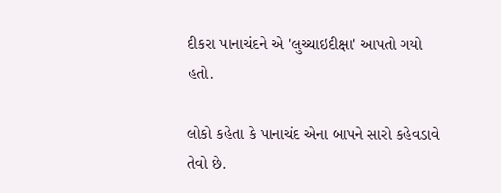દીકરા પાનાચંદને એ 'લુચ્ચાઇદીક્ષા' આપતો ગયો હતો.

લોકો કહેતા કે પાનાચંદ એના બાપને સારો કહેવડાવે તેવો છે.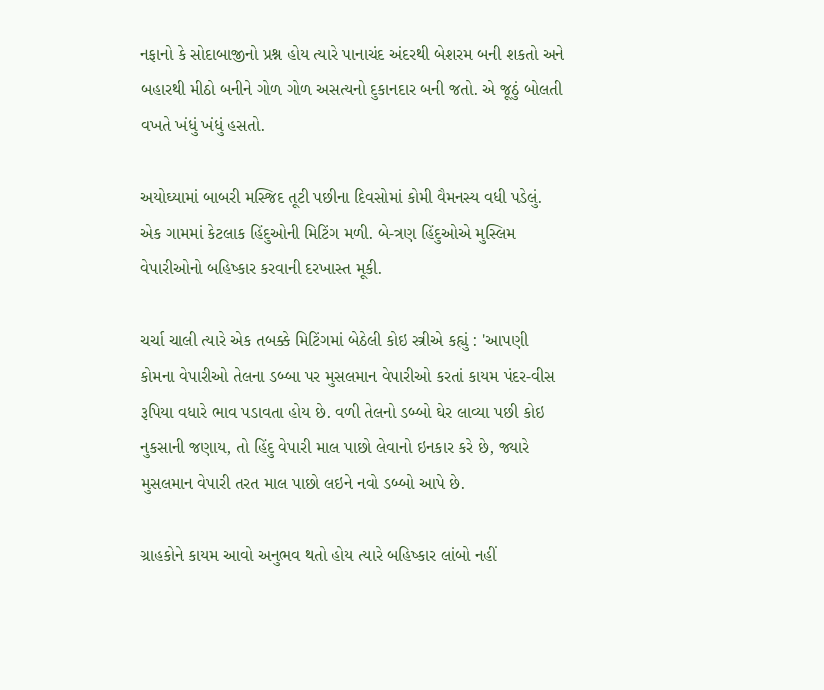નફાનો કે સોદાબાજીનો પ્રશ્ન હોય ત્યારે પાનાચંદ અંદરથી બેશરમ બની શકતો અને બહારથી મીઠો બનીને ગોળ ગોળ અસત્યનો દુકાનદાર બની જતો. એ જૂઠું બોલતી વખતે ખંધું ખંધું હસતો.

અયોઘ્યામાં બાબરી મસ્જિદ તૂટી પછીના દિવસોમાં કોમી વૈમનસ્ય વધી પડેલું. એક ગામમાં કેટલાક હિંદુઓની મિટિંગ મળી. બે-ત્રણ હિંદુઓએ મુસ્લિમ વેપારીઓનો બહિષ્કાર કરવાની દરખાસ્ત મૂકી.

ચર્ચા ચાલી ત્યારે એક તબક્કે મિટિંગમાં બેઠેલી કોઇ સ્ત્રીએ કહ્યું : 'આપણી કોમના વેપારીઓ તેલના ડબ્બા પર મુસલમાન વેપારીઓ કરતાં કાયમ પંદર-વીસ રૂપિયા વધારે ભાવ પડાવતા હોય છે. વળી તેલનો ડબ્બો ઘેર લાવ્યા પછી કોઇ નુકસાની જણાય, તો હિંદુ વેપારી માલ પાછો લેવાનો ઇનકાર કરે છે, જ્યારે મુસલમાન વેપારી તરત માલ પાછો લઇને નવો ડબ્બો આપે છે.

ગ્રાહકોને કાયમ આવો અનુભવ થતો હોય ત્યારે બહિષ્કાર લાંબો નહીં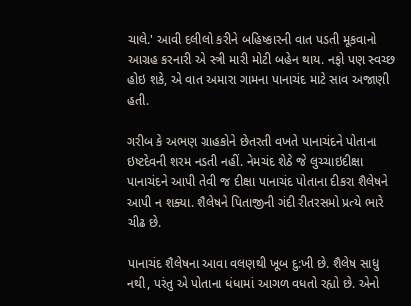ચાલે.' આવી દલીલો કરીને બહિષ્કારની વાત પડતી મૂકવાનો આગ્રહ કરનારી એ સ્ત્રી મારી મોટી બહેન થાય. નફો પણ સ્વચ્છ હોઇ શકે, એ વાત અમારા ગામના પાનાચંદ માટે સાવ અજાણી હતી.

ગરીબ કે અભણ ગ્રાહકોને છેતરતી વખતે પાનાચંદને પોતાના ઇષ્ટદેવની શરમ નડતી નહીં. નેમચંદ શેઠે જે લુચ્ચાઇદીક્ષા પાનાચંદને આપી તેવી જ દીક્ષા પાનાચંદ પોતાના દીકરા શૈલેષને આપી ન શક્યા. શૈલેષને પિતાજીની ગંદી રીતરસમો પ્રત્યે ભારે ચીઢ છે.

પાનાચંદ શૈલેષના આવા વલણથી ખૂબ દુ:ખી છે. શૈલેષ સાધુ નથી, પરંતુ એ પોતાના ધંધામાં આગળ વધતો રહ્યો છે. એનો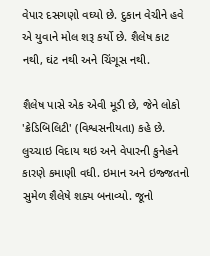વેપાર દસગણો વઘ્યો છે. દુકાન વેચીને હવે એ યુવાને મોલ શરૂ કર્યો છે. શૈલેષ કાટ નથી, ઘંટ નથી અને ચિંગૂસ નથી.

શૈલેષ પાસે એક એવી મૂડી છે, જેને લોકો 'ક્રેડિબિલિટી' (વિશ્વસનીયતા) કહે છે. લુચ્ચાઇ વિદાય થઇ અને વેપારની કુનેહને કારણે કમાણી વધી. ઇમાન અને ઇજ્જતનો સુમેળ શૈલેષે શક્ય બનાવ્યો. જૂનો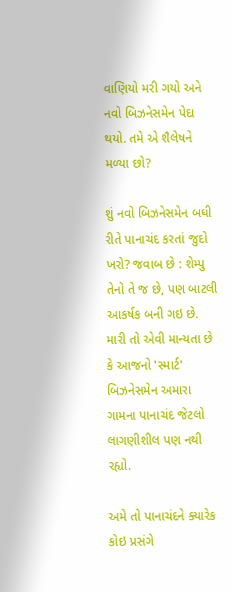વાણિયો મરી ગયો અને નવો બિઝનેસમેન પેદા થયો. તમે એ શૈલેષને મળ્યા છો?

શું નવો બિઝનેસમેન બધી રીતે પાનાચંદ કરતાં જુદો ખરો? જવાબ છે : શેમ્પુ તેનો તે જ છે, પણ બાટલી આકર્ષક બની ગઇ છે. મારી તો એવી માન્યતા છે કે આજનો 'સ્માર્ટ' બિઝનેસમેન અમારા ગામના પાનાચંદ જેટલો લાગણીશીલ પણ નથી રહ્યો.

અમે તો પાનાચંદને ક્યારેક કોઇ પ્રસંગે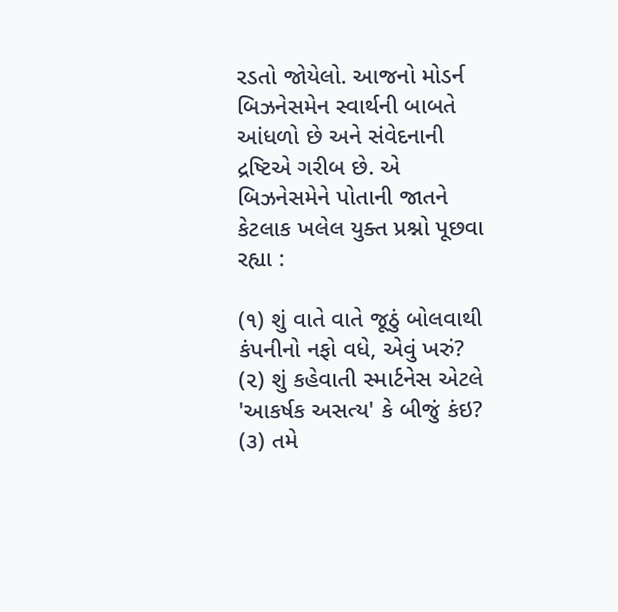રડતો જોયેલો. આજનો મોડર્ન બિઝનેસમેન સ્વાર્થની બાબતે આંધળો છે અને સંવેદનાની દ્રષ્ટિએ ગરીબ છે. એ બિઝનેસમેને પોતાની જાતને કેટલાક ખલેલ યુક્ત પ્રશ્નો પૂછવા રહ્યા :

(૧) શું વાતે વાતે જૂઠું બોલવાથી કંપનીનો નફો વધે, એવું ખરું?
(૨) શું કહેવાતી સ્માર્ટનેસ એટલે 'આકર્ષક અસત્ય' કે બીજું કંઇ?
(૩) તમે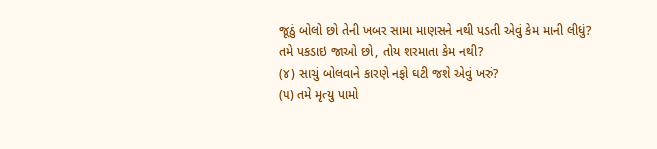જૂઠું બોલો છો તેની ખબર સામા માણસને નથી પડતી એવું કેમ માની લીધું? તમે પકડાઇ જાઓ છો, તોય શરમાતા કેમ નથી?
(૪) સાચું બોલવાને કારણે નફો ઘટી જશે એવું ખરું?
(૫) તમે મૃત્યુ પામો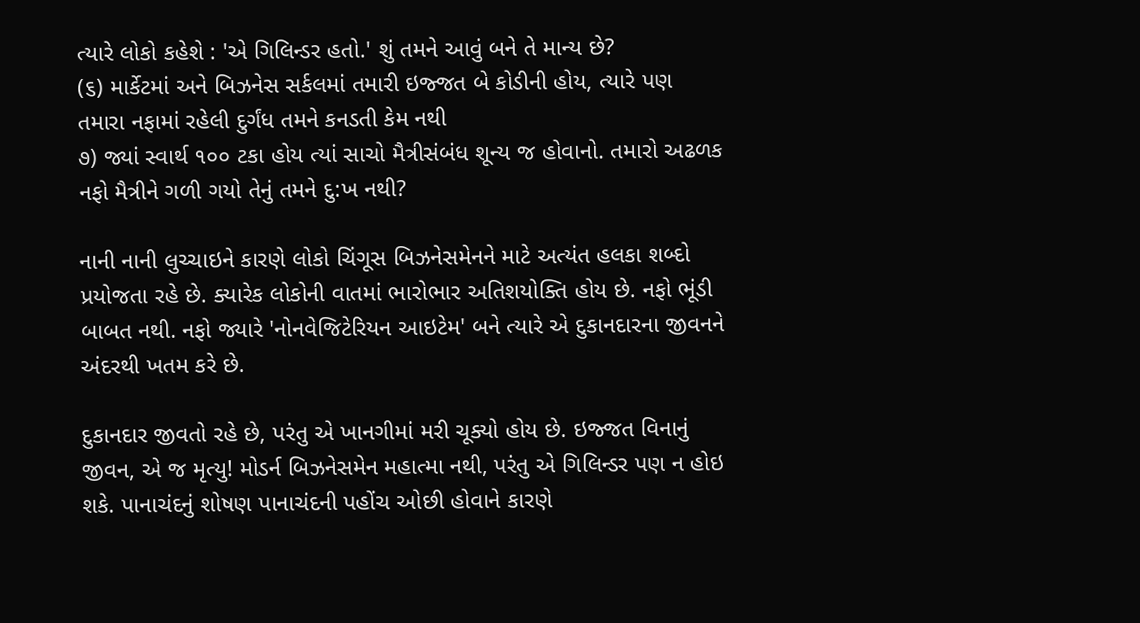ત્યારે લોકો કહેશે : 'એ ગિલિન્ડર હતો.' શું તમને આવું બને તે માન્ય છે?
(૬) માર્કેટમાં અને બિઝનેસ સર્કલમાં તમારી ઇજ્જત બે કોડીની હોય, ત્યારે પણ તમારા નફામાં રહેલી દુર્ગંધ તમને કનડતી કેમ નથી
૭) જ્યાં સ્વાર્થ ૧૦૦ ટકા હોય ત્યાં સાચો મૈત્રીસંબંધ શૂન્ય જ હોવાનો. તમારો અઢળક નફો મૈત્રીને ગળી ગયો તેનું તમને દુ:ખ નથી?

નાની નાની લુચ્ચાઇને કારણે લોકો ચિંગૂસ બિઝનેસમેનને માટે અત્યંત હલકા શબ્દો પ્રયોજતા રહે છે. ક્યારેક લોકોની વાતમાં ભારોભાર અતિશયોક્તિ હોય છે. નફો ભૂંડી બાબત નથી. નફો જ્યારે 'નોનવેજિટેરિયન આઇટેમ' બને ત્યારે એ દુકાનદારના જીવનને અંદરથી ખતમ કરે છે.

દુકાનદાર જીવતો રહે છે, પરંતુ એ ખાનગીમાં મરી ચૂક્યો હોય છે. ઇજ્જત વિનાનું જીવન, એ જ મૃત્યુ! મોડર્ન બિઝનેસમેન મહાત્મા નથી, પરંતુ એ ગિલિન્ડર પણ ન હોઇ શકે. પાનાચંદનું શોષણ પાનાચંદની પહોંચ ઓછી હોવાને કારણે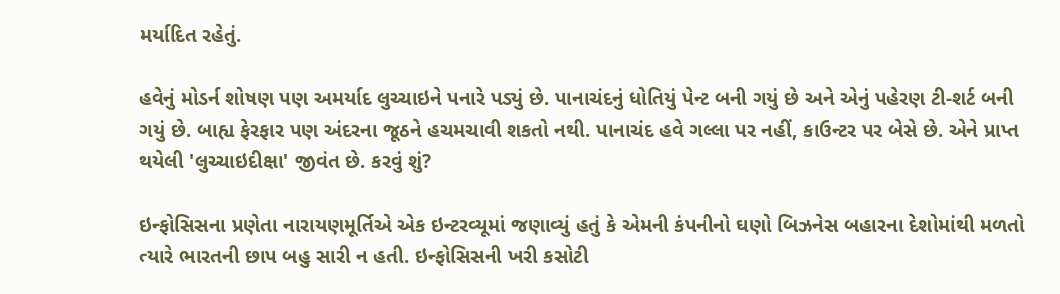મર્યાદિત રહેતું.

હવેનું મોડર્ન શોષણ પણ અમર્યાદ લુચ્ચાઇને પનારે પડ્યું છે. પાનાચંદનું ધોતિયું પેન્ટ બની ગયું છે અને એનું પહેરણ ટી-શર્ટ બની ગયું છે. બાહ્ય ફેરફાર પણ અંદરના જૂઠને હચમચાવી શકતો નથી. પાનાચંદ હવે ગલ્લા પર નહીં, કાઉન્ટર પર બેસે છે. એને પ્રાપ્ત થયેલી 'લુચ્ચાઇદીક્ષા' જીવંત છે. કરવું શું?

ઇન્ફોસિસના પ્રણેતા નારાયણમૂર્તિએ એક ઇન્ટરવ્યૂમાં જણાવ્યું હતું કે એમની કંપનીનો ઘણો બિઝનેસ બહારના દેશોમાંથી મળતો ત્યારે ભારતની છાપ બહુ સારી ન હતી. ઇન્ફોસિસની ખરી કસોટી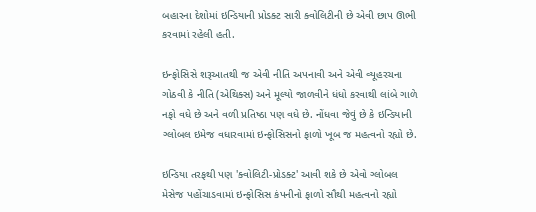બહારના દેશોમાં ઇન્ડિયાની પ્રોડક્ટ સારી ક્વોલિટીની છે એવી છાપ ઊભી કરવામાં રહેલી હતી.

ઇન્ફોસિસે શરૂઆતથી જ એવી નીતિ અપનાવી અને એવી વ્યૂહરચના ગોઠવી કે નીતિ (એથિક્સ) અને મૂલ્યો જાળવીને ધંધો કરવાથી લાંબે ગાળે નફો વધે છે અને વળી પ્રતિષ્ઠા પણ વધે છે. નોંધવા જેવું છે કે ઇન્ડિયાની ગ્લોબલ ઇમેજ વધારવામાં ઇન્ફોસિસનો ફાળો ખૂબ જ મહત્વનો રહ્યો છે.

ઇન્ડિયા તરફથી પણ 'ક્વોલિટી-પ્રોડક્ટ' આવી શકે છે એવો ગ્લોબલ મેસેજ પહોંચાડવામાં ઇન્ફોસિસ કંપનીનો ફાળો સૌથી મહત્વનો રહ્યો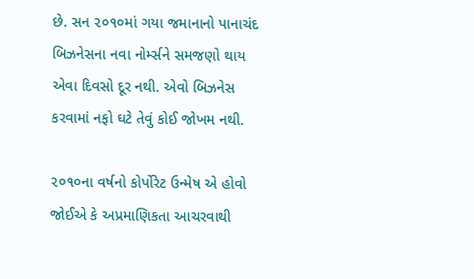છે. સન ૨૦૧૦માં ગયા જમાનાનો પાનાચંદ બિઝનેસના નવા નોર્મ્સને સમજણો થાય એવા દિવસો દૂર નથી. એવો બિઝનેસ કરવામાં નફો ઘટે તેવું કોઈ જોખમ નથી.

૨૦૧૦ના વર્ષનો કોર્પોરેટ ઉન્મેષ એ હોવો જોઈએ કે અપ્રમાણિકતા આચરવાથી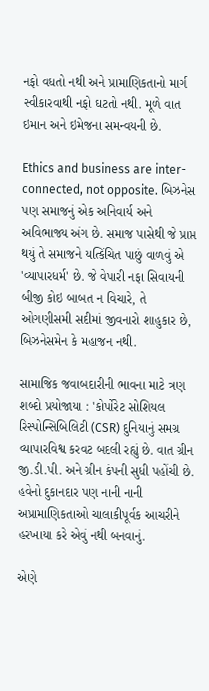નફો વધતો નથી અને પ્રામાણિકતાનો માર્ગ સ્વીકારવાથી નફો ઘટતો નથી. મૂળે વાત ઇમાન અને ઇમેજના સમન્વયની છે.

Ethics and business are inter-connected, not opposite. બિઝનેસ પણ સમાજનું એક અનિવાર્ય અને અવિભાજ્ય અંગ છે. સમાજ પાસેથી જે પ્રાપ્ત થયું તે સમાજને યત્કિંચિત પાછું વાળવું એ 'વ્યાપારધર્મ' છે. જે વેપારી નફા સિવાયની બીજી કોઇ બાબત ન વિચારે, તે ઓગણીસમી સદીમાં જીવનારો શાહુકાર છે, બિઝનેસમેન કે મહાજન નથી.

સામાજિક જવાબદારીની ભાવના માટે ત્રણ શબ્દો પ્રયોજાયા : 'કોર્પોરેટ સોશિયલ રિસ્પોન્સિબિલિટી (CSR) દુનિયાનું સમગ્ર વ્યાપારવિશ્વ કરવટ બદલી રહ્યું છે. વાત ગ્રીન જી.ડી.પી. અને ગ્રીન કંપની સુધી પહોંચી છે. હવેનો દુકાનદાર પણ નાની નાની અપ્રામાણિકતાઓ ચાલાકીપૂર્વક આચરીને હરખાયા કરે એવું નથી બનવાનું.

એણે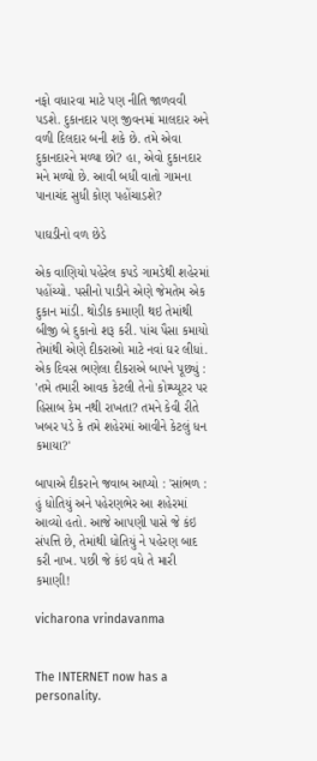નફો વધારવા માટે પણ નીતિ જાળવવી પડશે. દુકાનદાર પણ જીવનમાં માલદાર અને વળી દિલદાર બની શકે છે. તમે એવા દુકાનદારને મળ્યા છો? હા, એવો દુકાનદાર મને મળ્યો છે. આવી બધી વાતો ગામના પાનાચંદ સુધી કોણ પહોંચાડશે?

પાઘડીનો વળ છેડે

એક વાણિયો પહેરેલ કપડે ગામડેથી શહેરમાં પહોંચ્યો. પસીનો પાડીને એણે જેમતેમ એક દુકાન માંડી. થોડીક કમાણી થઇ તેમાંથી બીજી બે દુકાનો શરૂ કરી. પાંચ પૈસા કમાયો તેમાંથી એણે દીકરાઓ માટે નવાં ઘર લીધાં. એક દિવસ ભણેલા દીકરાએ બાપને પૂછ્યું : 'તમે તમારી આવક કેટલી તેનો કોમ્પ્યૂટર પર હિસાબ કેમ નથી રાખતા? તમને કેવી રીતે ખબર પડે કે તમે શહેરમાં આવીને કેટલું ધન કમાયા?'

બાપાએ દીકરાને જવાબ આપ્યો : 'સાંભળ : હું ધોતિયું અને પહેરણભેર આ શહેરમાં આવ્યો હતો. આજે આપણી પાસે જે કંઇ સંપત્તિ છે, તેમાંથી ધોતિયું ને પહેરણ બાદ કરી નાખ. પછી જે કંઇ વધે તે મારી કમાણી!

vicharona vrindavanma


The INTERNET now has a personality.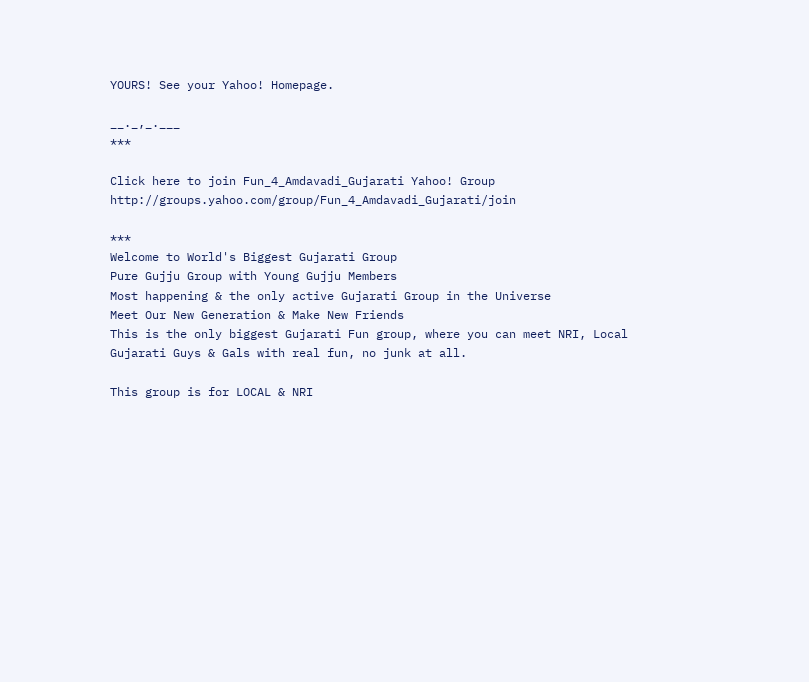YOURS! See your Yahoo! Homepage.

__._,_.___
***

Click here to join Fun_4_Amdavadi_Gujarati Yahoo! Group
http://groups.yahoo.com/group/Fun_4_Amdavadi_Gujarati/join

***
Welcome to World's Biggest Gujarati Group
Pure Gujju Group with Young Gujju Members
Most happening & the only active Gujarati Group in the Universe
Meet Our New Generation & Make New Friends
This is the only biggest Gujarati Fun group, where you can meet NRI, Local Gujarati Guys & Gals with real fun, no junk at all.

This group is for LOCAL & NRI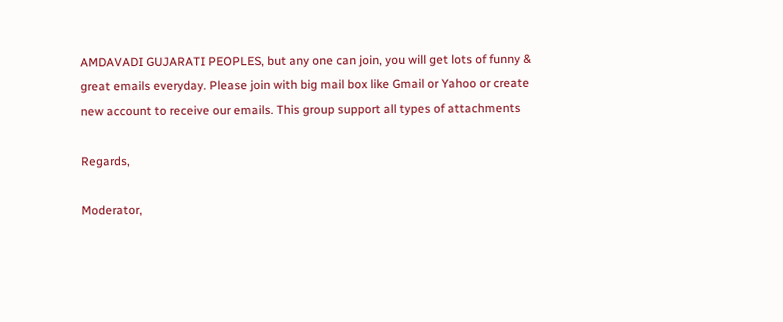AMDAVADI GUJARATI PEOPLES, but any one can join, you will get lots of funny & great emails everyday. Please join with big mail box like Gmail or Yahoo or create new account to receive our emails. This group support all types of attachments

Regards,

Moderator,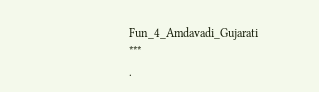Fun_4_Amdavadi_Gujarati
***
.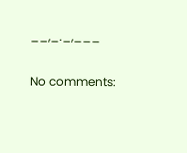__,_._,___

No comments: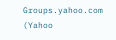Groups.yahoo.com (Yahoo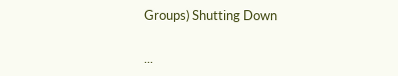Groups) Shutting Down

...